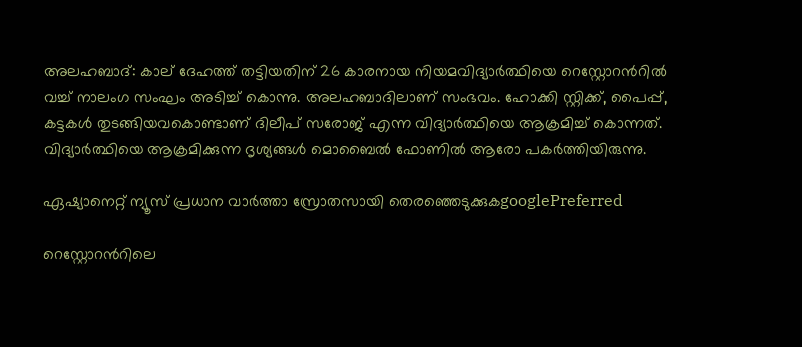അലഹബാദ്: കാല് ദേഹത്ത് തട്ടിയതിന് 26 കാരനായ നിയമവിദ്യാര്‍ത്ഥിയെ റെസ്റ്റോറന്‍റില്‍ വച്ച് നാലംഗ സംഘം അടിച്ച് കൊന്നു. അലഹബാദിലാണ് സംഭവം. ഹോക്കി സ്റ്റിക്ക്, പൈപ്പ്, കട്ടകള്‍ തുടങ്ങിയവകൊണ്ടാണ് ദിലീപ് സരോജ് എന്ന വിദ്യാര്‍ത്ഥിയെ ആക്രമിച്ച് കൊന്നത്. വിദ്യാര്‍ത്ഥിയെ ആക്രമിക്കുന്ന ദൃശ്യങ്ങള്‍ മൊബൈല്‍ ഫോണില്‍ ആരോ പകര്‍ത്തിയിരുന്നു.

ഏഷ്യാനെറ്റ് ന്യൂസ് പ്രധാന വാർത്താ സ്രോതസായി തെരഞ്ഞെടുക്കുകgooglePreferred

റെസ്റ്റോറന്‍റിലെ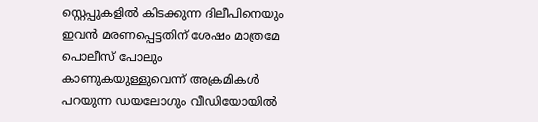സ്റ്റെപ്പുകളില്‍ കിടക്കുന്ന ദിലീപിനെയും ഇവന്‍ മരണപ്പെട്ടതിന് ശേഷം മാത്രമേ പൊലീസ് പോലും കാണുകയുള്ളുവെന്ന് അക്രമികള്‍ പറയുന്ന ഡയലോഗും വീഡിയോയില്‍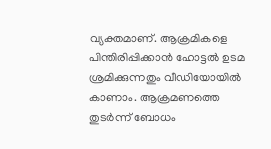വ്യക്തമാണ്. ആക്രമികളെ പിന്തിരിപ്പിക്കാന്‍ ഹോട്ടല്‍ ഉടമ ശ്രമിക്കുന്നതും വീഡിയോയില്‍ കാണാം. ആക്രമണത്തെ തുടര്‍ന്ന് ബോധം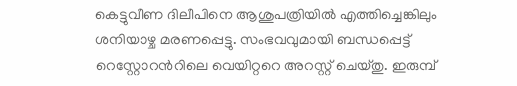കെട്ടുവീണ ദിലീപിനെ ആശുപത്രിയില്‍ എത്തിച്ചെങ്കിലും ശനിയാഴ്ച മരണപ്പെട്ടു. സംഭവവുമായി ബന്ധപ്പെട്ട് റെസ്റ്റോറന്‍റിലെ വെയിറ്ററെ അറസ്റ്റ് ചെയ്തു. ഇരുമ്പ്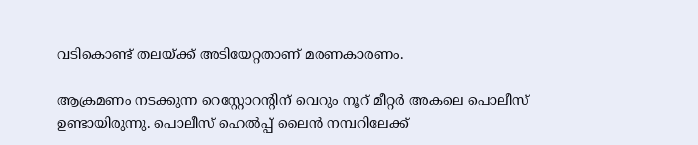വടികൊണ്ട് തലയ്ക്ക് അടിയേറ്റതാണ് മരണകാരണം.

ആക്രമണം നടക്കുന്ന റെസ്റ്റോറന്‍റിന് വെറും നൂറ് മീറ്റര്‍ അകലെ പൊലീസ് ഉണ്ടായിരുന്നു. പൊലീസ് ഹെല്‍പ്പ് ലൈന്‍ നമ്പറിലേക്ക്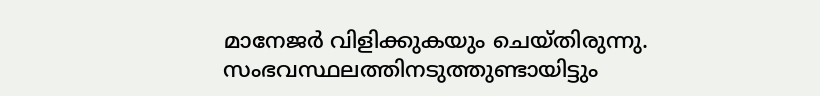മാനേജര്‍ വിളിക്കുകയും ചെയ്തിരുന്നു. സംഭവസ്ഥലത്തിനടുത്തുണ്ടായിട്ടും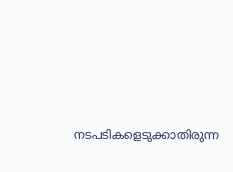നടപടികളെടുക്കാതിരുന്ന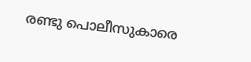രണ്ടു പൊലീസുകാരെ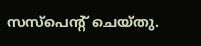സസ്പെന്‍റ് ചെയ്തു.